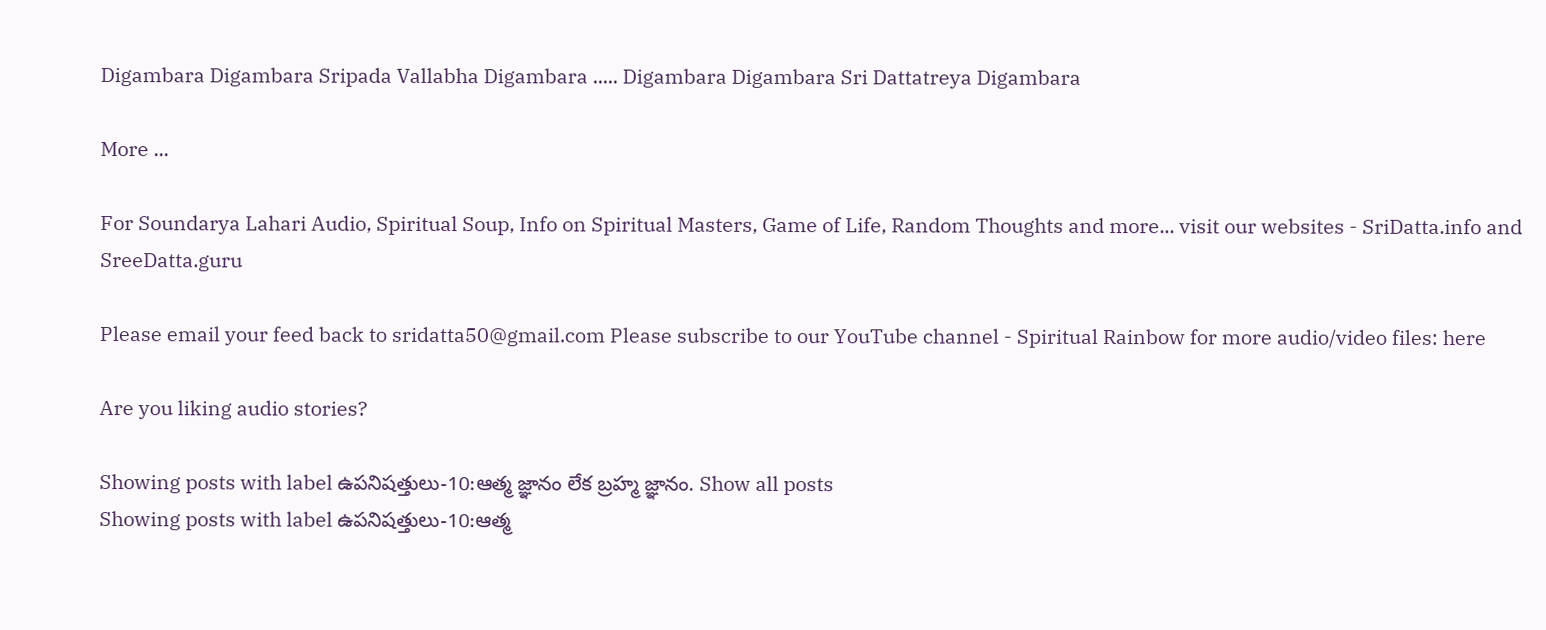Digambara Digambara Sripada Vallabha Digambara ..... Digambara Digambara Sri Dattatreya Digambara

More ...

For Soundarya Lahari Audio, Spiritual Soup, Info on Spiritual Masters, Game of Life, Random Thoughts and more... visit our websites - SriDatta.info and SreeDatta.guru

Please email your feed back to sridatta50@gmail.com Please subscribe to our YouTube channel - Spiritual Rainbow for more audio/video files: here

Are you liking audio stories?

Showing posts with label ఉపనిషత్తులు-10:ఆత్మ జ్ఞానం లేక బ్రహ్మ జ్ఞానం. Show all posts
Showing posts with label ఉపనిషత్తులు-10:ఆత్మ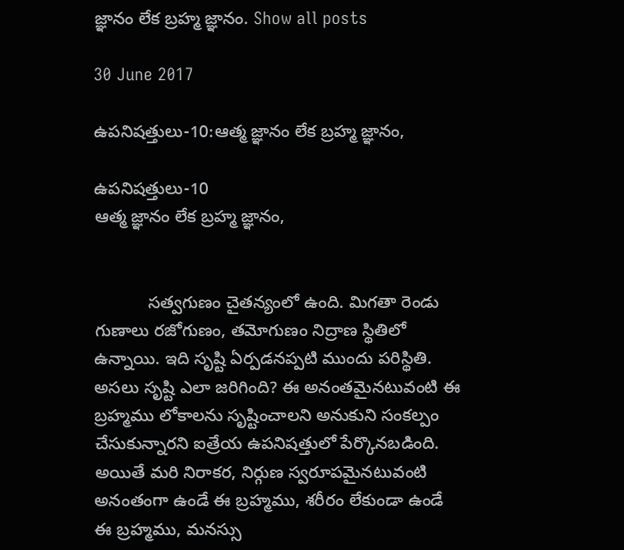జ్ఞానం లేక బ్రహ్మ జ్ఞానం. Show all posts

30 June 2017

ఉపనిషత్తులు-10:ఆత్మ జ్ఞానం లేక బ్రహ్మ జ్ఞానం,

ఉపనిషత్తులు-10
ఆత్మ జ్ఞానం లేక బ్రహ్మ జ్ఞానం,


           సత్వగుణం చైతన్యంలో ఉంది. మిగతా రెండు గుణాలు రజోగుణం, తమోగుణం నిద్రాణ స్థితిలో ఉన్నాయి. ఇది సృష్టి ఏర్పడనప్పటి ముందు పరిస్థితి. అసలు సృష్టి ఎలా జరిగింది? ఈ అనంతమైనటువంటి ఈ బ్రహ్మము లోకాలను సృష్టించాలని అనుకుని సంకల్పం చేసుకున్నారని ఐత్రేయ ఉపనిషత్తులో పేర్కొనబడింది. అయితే మరి నిరాకర, నిర్గుణ స్వరూపమైనటువంటి అనంతంగా ఉండే ఈ బ్రహ్మము, శరీరం లేకుండా ఉండే ఈ బ్రహ్మము, మనస్సు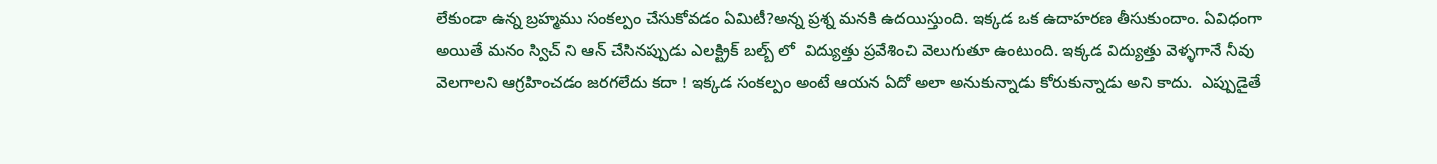లేకుండా ఉన్న బ్రహ్మము సంకల్పం చేసుకోవడం ఏమిటీ?అన్న ప్రశ్న మనకి ఉదయిస్తుంది. ఇక్కడ ఒక ఉదాహరణ తీసుకుందాం. ఏవిధంగా అయితే మనం స్విచ్ ని ఆన్ చేసినప్పుడు ఎలక్ట్రిక్ బల్బ్ లో  విద్యుత్తు ప్రవేశించి వెలుగుతూ ఉంటుంది. ఇక్కడ విద్యుత్తు వెళ్ళగానే నీవు వెలగాలని ఆగ్రహించడం జరగలేదు కదా ! ఇక్కడ సంకల్పం అంటే ఆయన ఏదో అలా అనుకున్నాడు కోరుకున్నాడు అని కాదు.  ఎప్పుడైతే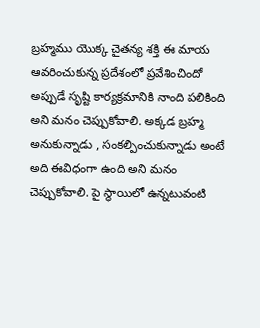బ్రహ్మము యొక్క చైతన్య శక్తి ఈ మాయ ఆవరించుకున్న ప్రదేశంలో ప్రవేశించిందో అప్పుడే సృష్టి కార్యక్రమానికి నాంది పలికింది అని మనం చెప్పుకోవాలి. అక్కడ బ్రహ్మ అనుకున్నాడు , సంకల్పించుకున్నాడు అంటే అది ఈవిధంగా ఉంది అని మనం చెప్పుకోవాలి. పై స్థాయిలో ఉన్నటువంటి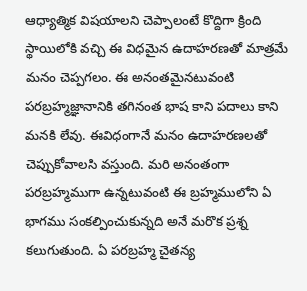ఆధ్యాత్మిక విషయాలని చెప్పాలంటే కొద్దిగా క్రింది స్థాయిలోకి వచ్చి ఈ విధమైన ఉదాహరణతో మాత్రమే మనం చెప్పగలం. ఈ అనంతమైనటువంటి పరబ్రహ్మజ్ఞానానికి తగినంత భాష కాని పదాలు కాని మనకి లేవు. ఈవిధంగానే మనం ఉదాహరణలతో చెప్పుకోవాలసి వస్తుంది. మరి అనంతంగా పరబ్రహ్మముగా ఉన్నటువంటి ఈ బ్రహ్మములోని ఏ భాగము సంకల్పించుకున్నది అనే మరొక ప్రశ్న కలుగుతుంది. ఏ పరబ్రహ్మ చైతన్య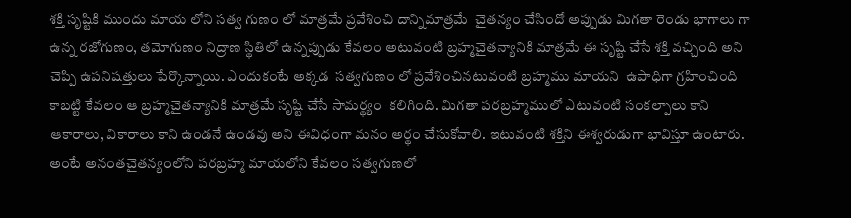శక్తి సృష్టికి ముందు మాయ లోని సత్వ గుణం లో మాత్రమే ప్రవేశించి దాన్నిమాత్రమే  చైతన్యం చేసిందో అప్పుడు మిగతా రెండు భాగాలు గా ఉన్న రజోగుణం, తమోగుణం నిద్రాణ స్థితిలో ఉన్నప్పుడు కేవలం అటువంటి బ్రహ్మచైతన్యానికి మాత్రమే ఈ సృష్టి చేసే శక్తి వచ్చింది అని చెప్పి ఉపనిషత్తులు పేర్కొన్నాయి. ఎందుకంటే అక్కడ  సత్వగుణం లో ప్రవేశించినటువంటి బ్రహ్మము మాయని  ఉపాధిగా గ్రహించింది కాబట్టి కేవలం ఆ బ్రహ్మచైతన్యానికి మాత్రమే సృష్టి చేసే సామర్థ్యం  కలిగింది. మిగతా పరబ్రహ్మములో ఎటువంటి సంకల్పాలు కాని ఆకారాలు, వికారాలు కాని ఉండనే ఉండవు అని ఈవిధంగా మనం అర్థం చేసుకోవాలి. ఇటువంటి శక్తిని ఈశ్వరుడుగా భావిస్తూ ఉంటారు. అంటే అనంతచైతన్యంలోని పరబ్రహ్మ మాయలోని కేవలం సత్వగుణలో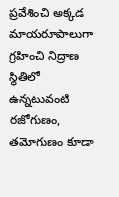ప్రవేశించి అక్కడ మాయరూపాలుగా గ్రహించి నిద్రాణ స్థితిలో ఉన్నటువంటి రజోగుణం, తమోగుణం కూడా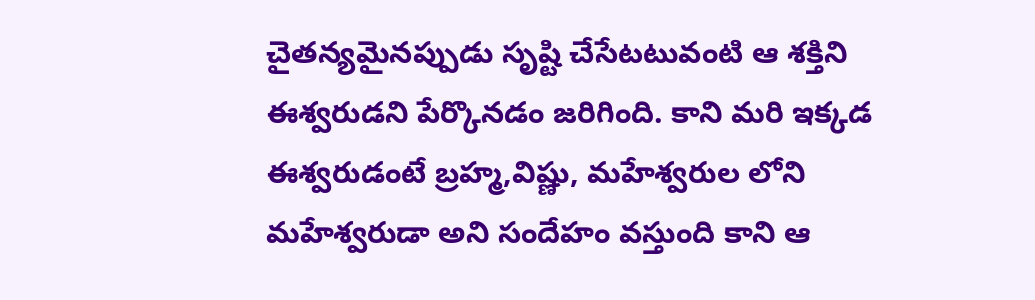చైతన్యమైనప్పుడు సృష్టి చేసేటటువంటి ఆ శక్తిని ఈశ్వరుడని పేర్కొనడం జరిగింది. కాని మరి ఇక్కడ ఈశ్వరుడంటే బ్రహ్మ,విష్ణు, మహేశ్వరుల లోని మహేశ్వరుడా అని సందేహం వస్తుంది కాని ఆ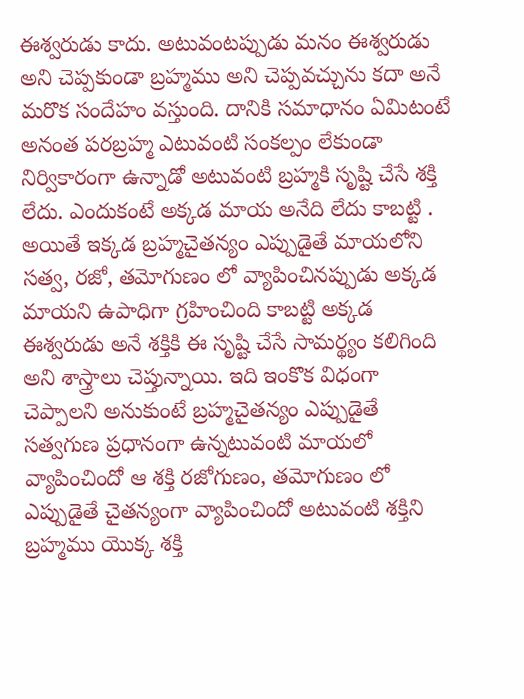ఈశ్వరుడు కాదు. అటువంటప్పుడు మనం ఈశ్వరుడు అని చెప్పకుండా బ్రహ్మము అని చెప్పవచ్చును కదా అనే మరొక సందేహం వస్తుంది. దానికి సమాధానం ఏమిటంటే అనంత పరబ్రహ్మ ఎటువంటి సంకల్పం లేకుండా నిర్వికారంగా ఉన్నాడో అటువంటి బ్రహ్మకి సృష్టి చేసే శక్తి లేదు. ఎందుకంటే అక్కడ మాయ అనేది లేదు కాబట్టి . అయితే ఇక్కడ బ్రహ్మచైతన్యం ఎప్పుడైతే మాయలోని సత్వ, రజో, తమోగుణం లో వ్యాపించినప్పుడు అక్కడ మాయని ఉపాధిగా గ్రహించింది కాబట్టి అక్కడ ఈశ్వరుడు అనే శక్తికి ఈ సృష్టి చేసే సామర్థ్యం కలిగింది అని శాస్త్రాలు చెప్తున్నాయి. ఇది ఇంకొక విధంగా చెప్పాలని అనుకుంటే బ్రహ్మచైతన్యం ఎప్పుడైతే సత్వగుణ ప్రధానంగా ఉన్నటువంటి మాయలో వ్యాపించిందో ఆ శక్తి రజోగుణం, తమోగుణం లో ఎప్పుడైతే చైతన్యంగా వ్యాపించిందో అటువంటి శక్తిని బ్రహ్మము యొక్క శక్తి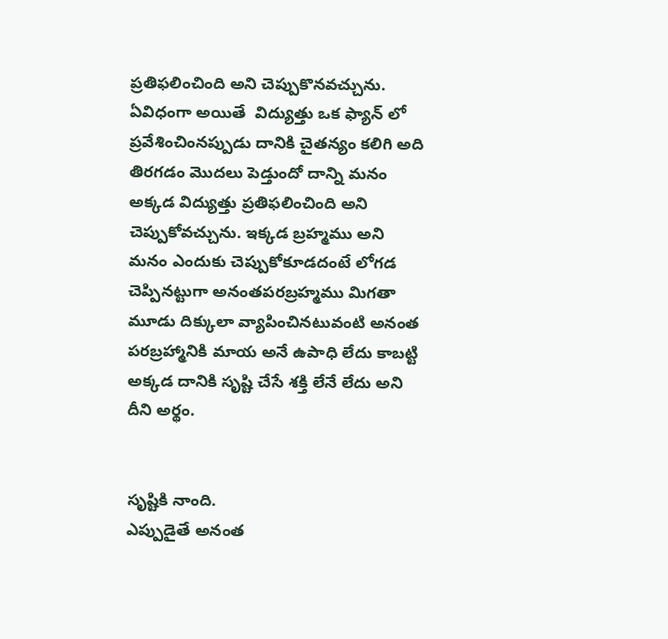ప్రతిఫలించింది అని చెప్పుకొనవచ్చును. ఏవిధంగా అయితే  విద్యుత్తు ఒక ఫ్యాన్ లో ప్రవేశించింనప్పుడు దానికి చైతన్యం కలిగి అది తిరగడం మొదలు పెడ్తుందో దాన్ని మనం అక్కడ విద్యుత్తు ప్రతిఫలించింది అని చెప్పుకోవచ్చును. ఇక్కడ బ్రహ్మము అని మనం ఎందుకు చెప్పుకోకూడదంటే లోగడ చెప్పినట్టుగా అనంతపరబ్రహ్మము మిగతా మూడు దిక్కులా వ్యాపించినటువంటి అనంత పరబ్రహ్మానికి మాయ అనే ఉపాధి లేదు కాబట్టి అక్కడ దానికి సృష్టి చేసే శక్తి లేనే లేదు అని దీని అర్థం.


సృష్టికి నాంది.
ఎప్పుడైతే అనంత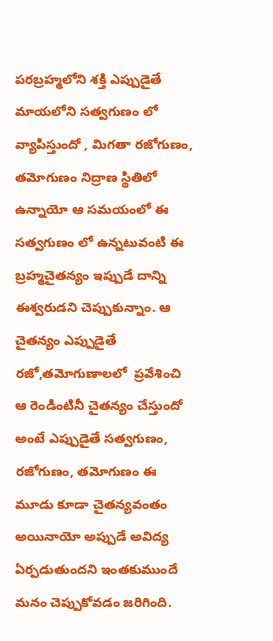పరబ్రహ్మలోని శక్తి ఎప్పుడైతే మాయలోని సత్వగుణం లో వ్యాపిస్తుందో , మిగతా రజోగుణం, తమోగుణం నిద్రాణ స్థితిలో ఉన్నాయో ఆ సమయంలో ఈ సత్వగుణం లో ఉన్నటువంటి ఈ బ్రహ్మచైతన్యం ఇప్పుడే దాన్ని ఈశ్వరుడని చెప్పుకున్నాం. ఆ చైతన్యం ఎప్పుడైతే రజో,తమోగుణాలలో  ప్రవేశించి ఆ రెండింటినీ చైతన్యం చేస్తుందో అంటే ఎప్పుడైతే సత్వగుణం, రజోగుణం, తమోగుణం ఈ మూడు కూడా చైతన్యవంతం  అయినాయో అప్పుడే అవిద్య ఏర్పడుతుందని ఇంతకుముందే మనం చెప్పుకోవడం జరిగింది.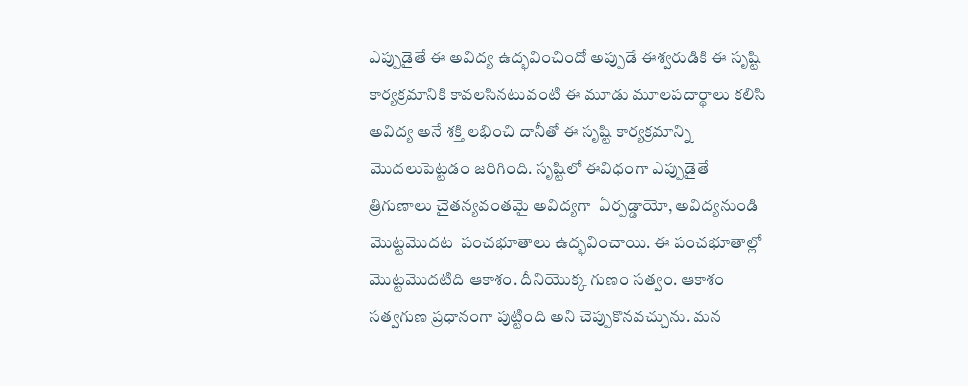ఎప్పుడైతే ఈ అవిద్య ఉద్భవించిందో అప్పుడే ఈశ్వరుడికి ఈ సృష్టి కార్యక్రమానికి కావలసినటువంటి ఈ మూడు మూలపదార్థాలు కలిసి అవిద్య అనే శక్తి లభించి దానీతో ఈ సృష్టి కార్యక్రమాన్ని మొదలుపెట్టడం జరిగింది. సృష్టిలో ఈవిధంగా ఎప్పుడైతే త్రిగుణాలు చైతన్యవంతమై అవిద్యగా  ఏర్పడ్డాయో, అవిద్యనుండి  మొట్టమొదట  పంచభూతాలు ఉద్భవించాయి. ఈ పంచభూతాల్లో మొట్టమొదటిది ఆకాశం. దీనియొక్క గుణం సత్వం. ఆకాశం సత్వగుణ ప్రధానంగా పుట్టింది అని చెప్పుకొనవచ్చును. మన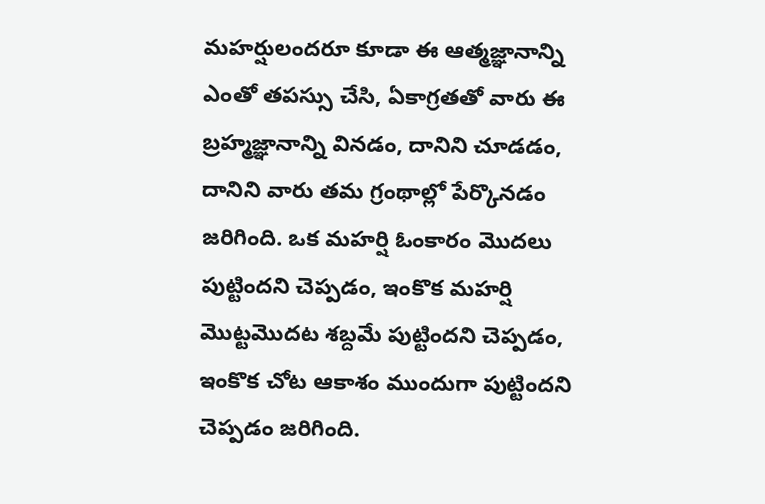మహర్షులందరూ కూడా ఈ ఆత్మజ్ఞానాన్ని ఎంతో తపస్సు చేసి, ఏకాగ్రతతో వారు ఈ బ్రహ్మజ్ఞానాన్ని వినడం, దానిని చూడడం, దానిని వారు తమ గ్రంథాల్లో పేర్కొనడం జరిగింది. ఒక మహర్షి ఓంకారం మొదలు పుట్టిందని చెప్పడం, ఇంకొక మహర్షి మొట్టమొదట శబ్దమే పుట్టిందని చెప్పడం, ఇంకొక చోట ఆకాశం ముందుగా పుట్టిందని చెప్పడం జరిగింది.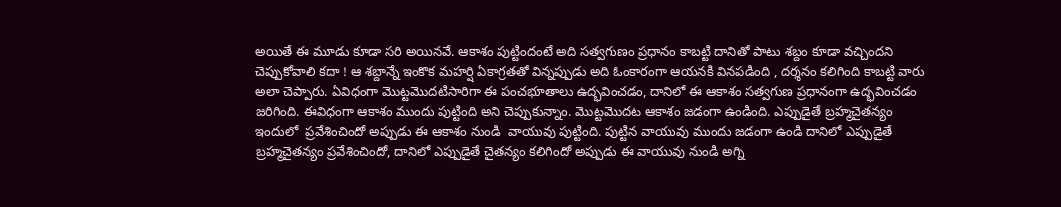అయితే ఈ మూడు కూడా సరి అయినవే. ఆకాశం పుట్టిందంటే అది సత్వగుణం ప్రధానం కాబట్టి దానితో పాటు శబ్దం కూడా వచ్చిందని చెప్పుకోవాలి కదా ! ఆ శబ్దాన్నే ఇంకొక మహర్షి ఏకాగ్రతతో విన్నప్పుడు అది ఓంకారంగా ఆయనకి వినపడింది , దర్శనం కలిగింది కాబట్టి వారు అలా చెప్పారు. ఏవిధంగా మొట్టమొదటిసారిగా ఈ పంచభూతాలు ఉద్భవించడం, దానిలో ఈ ఆకాశం సత్వగుణ ప్రధానంగా ఉద్భవించడం జరిగింది. ఈవిధంగా ఆకాశం ముందు పుట్టింది అని చెప్పుకున్నాం. మొట్టమొదట ఆకాశం జడంగా ఉండింది. ఎప్పుడైతే బ్రహ్మచైతన్యం ఇందులో  ప్రవేశించిందో అప్పుడు ఈ ఆకాశం నుండి  వాయువు పుట్టింది. పుట్టిన వాయువు ముందు జడంగా ఉండి దానిలో ఎప్పుడైతే బ్రహ్మచైతన్యం ప్రవేశించిందో, దానిలో ఎప్పుడైతే చైతన్యం కలిగిందో అప్పుడు ఈ వాయువు నుండి అగ్ని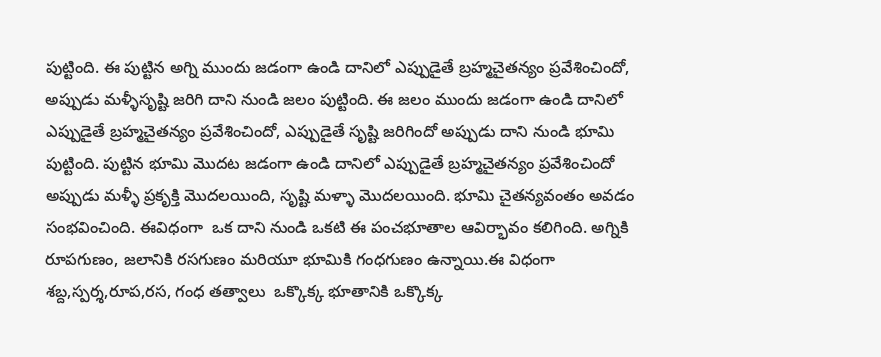పుట్టింది. ఈ పుట్టిన అగ్ని ముందు జడంగా ఉండి దానిలో ఎప్పుడైతే బ్రహ్మచైతన్యం ప్రవేశించిందో, అప్పుడు మళ్ళీసృష్టి జరిగి దాని నుండి జలం పుట్టింది. ఈ జలం ముందు జడంగా ఉండి దానిలో ఎప్పుడైతే బ్రహ్మచైతన్యం ప్రవేశించిందో, ఎప్పుడైతే సృష్టి జరిగిందో అప్పుడు దాని నుండి భూమి పుట్టింది. పుట్టిన భూమి మొదట జడంగా ఉండి దానిలో ఎప్పుడైతే బ్రహ్మచైతన్యం ప్రవేశించిందో అప్పుడు మళ్ళీ ప్రకృక్తి మొదలయింది, సృష్టి మళ్ళా మొదలయింది. భూమి చైతన్యవంతం అవడం సంభవించింది. ఈవిధంగా  ఒక దాని నుండి ఒకటి ఈ పంచభూతాల ఆవిర్భావం కలిగింది. అగ్నికి రూపగుణం, జలానికి రసగుణం మరియూ భూమికి గంధగుణం ఉన్నాయి.ఈ విధంగా శబ్ద,స్పర్శ,రూప,రస, గంధ తత్వాలు  ఒక్కొక్క భూతానికి ఒక్కొక్క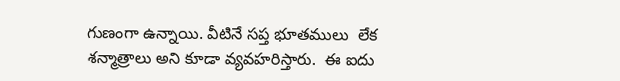గుణంగా ఉన్నాయి. వీటినే సప్త భూతములు  లేక శన్మాత్రాలు అని కూడా వ్యవహరిస్తారు.  ఈ ఐదు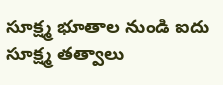సూక్ష్మ భూతాల నుండి ఐదు సూక్ష్మ తత్వాలు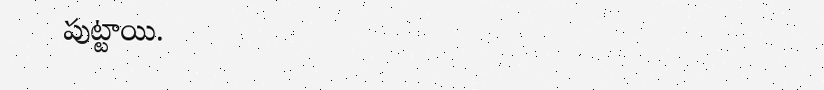పుట్టాయి.